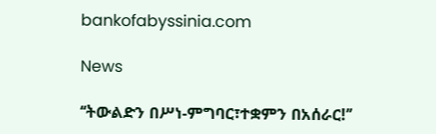bankofabyssinia.com

News

‘‘ትውልድን በሥነ-ምግባር፣ተቋምን በአሰራር!’’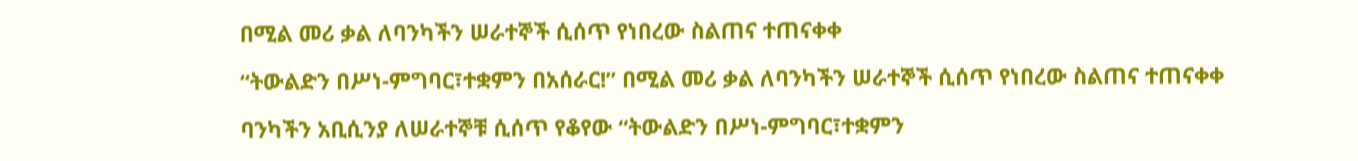በሚል መሪ ቃል ለባንካችን ሠራተኞች ሲሰጥ የነበረው ስልጠና ተጠናቀቀ

‘‘ትውልድን በሥነ-ምግባር፣ተቋምን በአሰራር!’’ በሚል መሪ ቃል ለባንካችን ሠራተኞች ሲሰጥ የነበረው ስልጠና ተጠናቀቀ

ባንካችን አቢሲንያ ለሠራተኞቹ ሲሰጥ የቆየው ‘‘ትውልድን በሥነ-ምግባር፣ተቋምን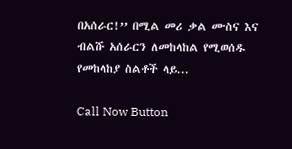በአሰራር!’’ በሚል መሪ ቃል ሙስና እና ብልሹ አሰራርን ለመከላከል የሚወሰዱ የመከላከያ ስልቶች ላይ...

Call Now Button